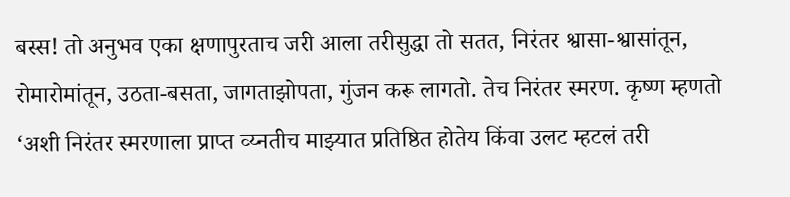बस्स! तो अनुभव एका क्षणापुरताच जरी आला तरीसुद्धा तो सतत, निरंतर श्वासा-श्वासांतून, रोमारोमांतून, उठता-बसता, जागताझोपता, गुंजन करू लागतो. तेच निरंतर स्मरण. कृष्ण म्हणतो ‘अशी निरंतर स्मरणाला प्राप्त व्य्नतीच माझ्यात प्रतिष्ठित होतेय किंवा उलट म्हटलं तरी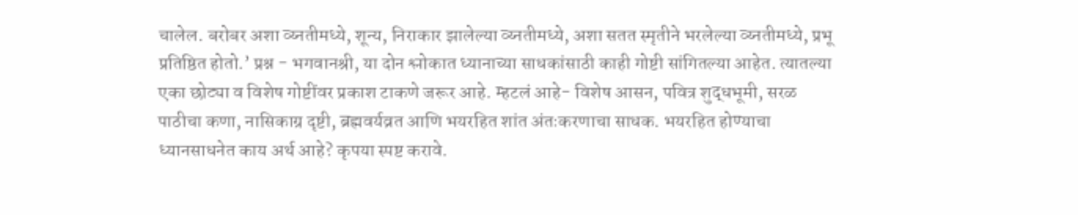चालेल. बरोबर अशा व्य्नतीमध्ये, शून्य, निराकार झालेल्या व्य्नतीमध्ये, अशा सतत स्मृतीने भरलेल्या व्य्नतीमध्ये, प्रभू प्रतिष्ठित होतो.’ प्रश्न - भगवानश्री, या दोन श्लोकात ध्यानाच्या साधकांसाठी काही गोष्टी सांगितल्या आहेत. त्यातल्या एका छोट्या व विशेष गोष्टींवर प्रकाश टाकणे जरूर आहे. म्हटलं आहे- विशेष आसन, पवित्र शुद्धभूमी, सरळ पाठीचा कणा, नासिकाग्र दृष्टी, ब्रह्मवर्यव्रत आणि भयरहित शांत अंतःकरणाचा साधक. भयरहित होण्याचा ध्यानसाधनेत काय अर्थ आहे? कृपया स्पष्ट करावे.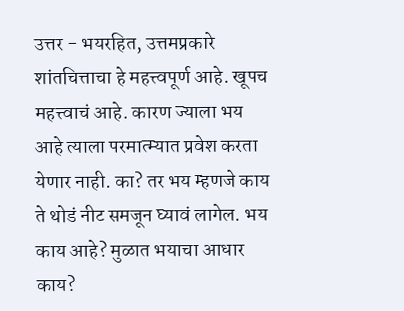उत्तर - भयरहित, उत्तमप्रकारे शांतचित्ताचा हे महत्त्वपूर्ण आहे. खूपच महत्त्वाचं आहे. कारण ज्याला भय आहे त्याला परमात्म्यात प्रवेश करता येणार नाही. का? तर भय म्हणजे काय ते थोडं नीट समजून घ्यावं लागेल. भय काय आहे? मुळात भयाचा आधार काय?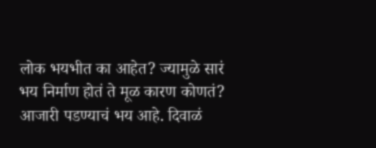लोक भयभीत का आहेत? ज्यामुळे सारं भय निर्माण होतं ते मूळ कारण कोणतं? आजारी पडण्याचं भय आहे. दिवाळं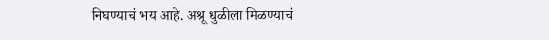निघण्याचं भय आहे. अश्रू धुळीला मिळण्याचं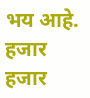भय आहे. हजार हजार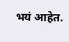भयं आहेत.